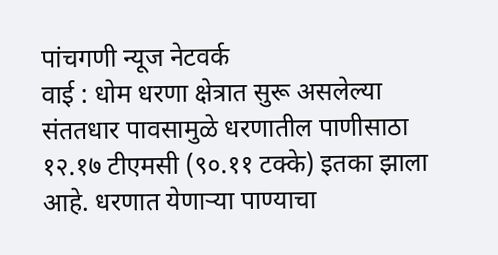पांचगणी न्यूज नेटवर्क
वाई : धोम धरणा क्षेत्रात सुरू असलेल्या संततधार पावसामुळे धरणातील पाणीसाठा १२.१७ टीएमसी (९०.११ टक्के) इतका झाला आहे. धरणात येणाऱ्या पाण्याचा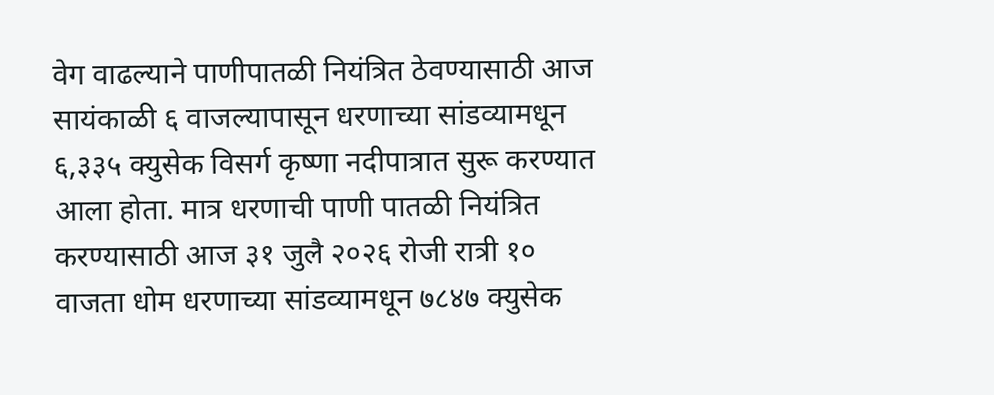वेग वाढल्याने पाणीपातळी नियंत्रित ठेवण्यासाठी आज सायंकाळी ६ वाजल्यापासून धरणाच्या सांडव्यामधून ६,३३५ क्युसेक विसर्ग कृष्णा नदीपात्रात सुरू करण्यात आला होता. मात्र धरणाची पाणी पातळी नियंत्रित करण्यासाठी आज ३१ जुलै २०२६ रोजी रात्री १० वाजता धोम धरणाच्या सांडव्यामधून ७८४७ क्युसेक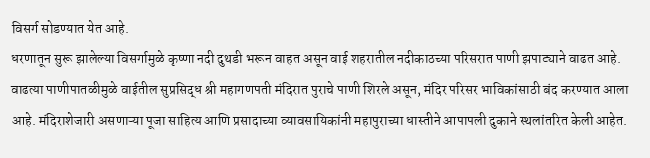विसर्ग सोडण्यात येत आहे.
धरणातून सुरू झालेल्या विसर्गामुळे कृष्णा नदी दुथडी भरून वाहत असून वाई शहरातील नदीकाठच्या परिसरात पाणी झपाट्याने वाढत आहे. वाढत्या पाणीपातळीमुळे वाईतील सुप्रसिद्ध श्री महागणपती मंदिरात पुराचे पाणी शिरले असून, मंदिर परिसर भाविकांसाठी बंद करण्यात आला आहे. मंदिराशेजारी असणाऱ्या पूजा साहित्य आणि प्रसादाच्या व्यावसायिकांनी महापुराच्या धास्तीने आपापली दुकाने स्थलांतरित केली आहेत.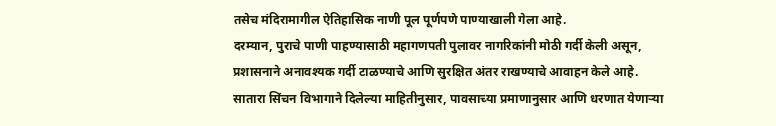तसेच मंदिरामागील ऐतिहासिक नाणी पूल पूर्णपणे पाण्याखाली गेला आहे.
दरम्यान, पुराचे पाणी पाहण्यासाठी महागणपती पुलावर नागरिकांनी मोठी गर्दी केली असून, प्रशासनाने अनावश्यक गर्दी टाळण्याचे आणि सुरक्षित अंतर राखण्याचे आवाहन केले आहे.
सातारा सिंचन विभागाने दिलेल्या माहितीनुसार, पावसाच्या प्रमाणानुसार आणि धरणात येणाऱ्या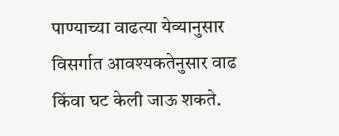पाण्याच्या वाढत्या येव्यानुसार विसर्गात आवश्यकतेनुसार वाढ किंवा घट केली जाऊ शकते.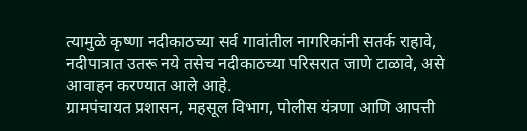त्यामुळे कृष्णा नदीकाठच्या सर्व गावांतील नागरिकांनी सतर्क राहावे, नदीपात्रात उतरू नये तसेच नदीकाठच्या परिसरात जाणे टाळावे, असे आवाहन करण्यात आले आहे.
ग्रामपंचायत प्रशासन, महसूल विभाग, पोलीस यंत्रणा आणि आपत्ती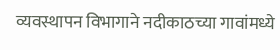व्यवस्थापन विभागाने नदीकाठच्या गावांमध्ये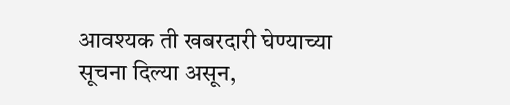आवश्यक ती खबरदारी घेण्याच्या सूचना दिल्या असून,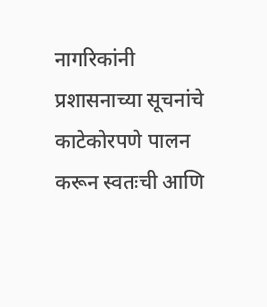नागरिकांनी प्रशासनाच्या सूचनांचे काटेकोरपणे पालन करून स्वतःची आणि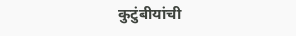कुटुंबीयांची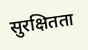सुरक्षितता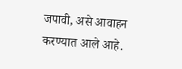जपावी, असे आवाहन करण्यात आले आहे.